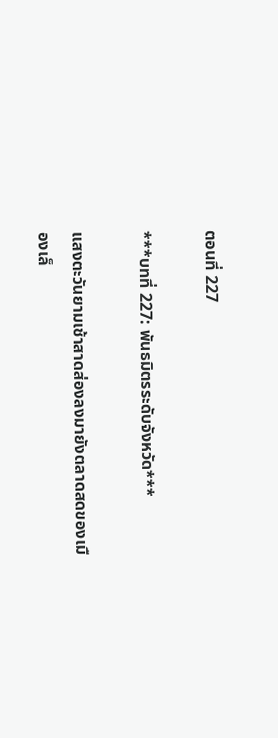ตอนที่ 227

***บทที่ 227: พันธมิตรระดับจังหวัด***

แสงตะวันยามเช้าสาดส่องลงมายังตลาดสดของเมืองเล็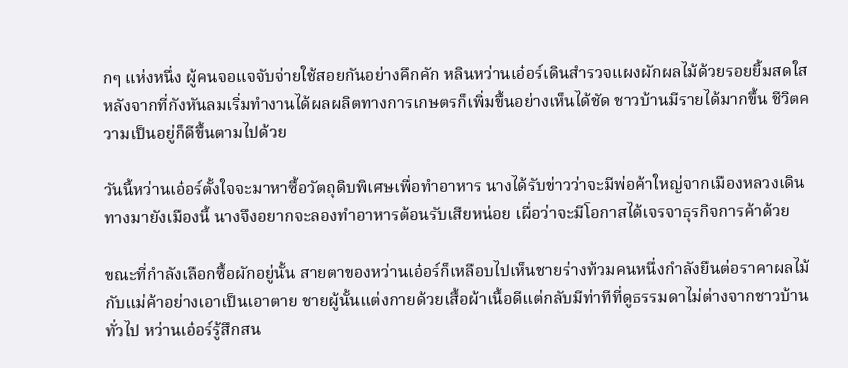กๆ แห่งหนึ่ง ผู้คนจอแจจับจ่ายใช้สอยกันอย่างคึกคัก หลินหว่านเอ๋อร์เดินสำรวจแผงผักผลไม้ด้วยรอยยิ้มสดใส หลังจากที่กังหันลมเริ่มทำงานได้ผลผลิตทางการเกษตรก็เพิ่มขึ้นอย่างเห็นได้ชัด ชาวบ้านมีรายได้มากขึ้น ชีวิตความเป็นอยู่ก็ดีขึ้นตามไปด้วย

วันนี้หว่านเอ๋อร์ตั้งใจจะมาหาซื้อวัตถุดิบพิเศษเพื่อทำอาหาร นางได้รับข่าวว่าจะมีพ่อค้าใหญ่จากเมืองหลวงเดินทางมายังเมืองนี้ นางจึงอยากจะลองทำอาหารต้อนรับเสียหน่อย เผื่อว่าจะมีโอกาสได้เจรจาธุรกิจการค้าด้วย

ขณะที่กำลังเลือกซื้อผักอยู่นั้น สายตาของหว่านเอ๋อร์ก็เหลือบไปเห็นชายร่างท้วมคนหนึ่งกำลังยืนต่อราคาผลไม้กับแม่ค้าอย่างเอาเป็นเอาตาย ชายผู้นั้นแต่งกายด้วยเสื้อผ้าเนื้อดีแต่กลับมีท่าทีที่ดูธรรมดาไม่ต่างจากชาวบ้านทั่วไป หว่านเอ๋อร์รู้สึกสน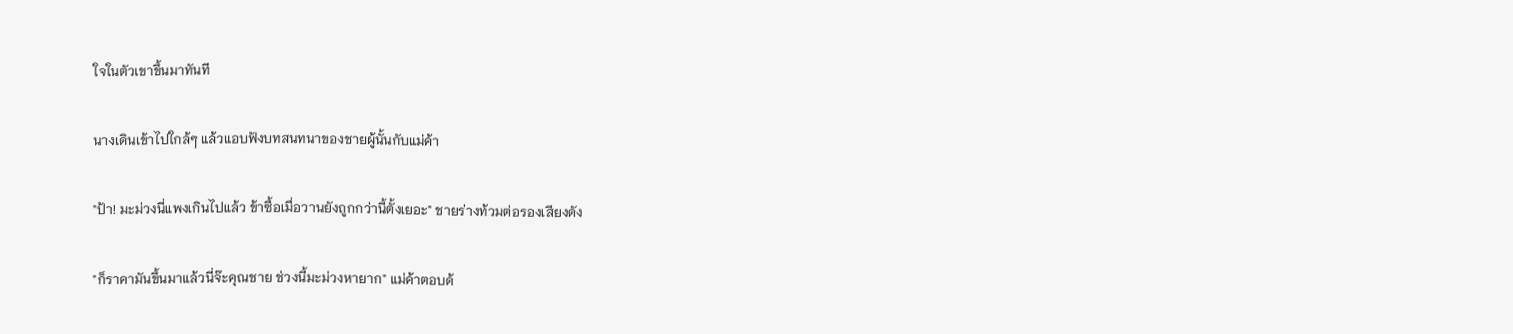ใจในตัวเขาขึ้นมาทันที

นางเดินเข้าไปใกล้ๆ แล้วแอบฟังบทสนทนาของชายผู้นั้นกับแม่ค้า

"ป้า! มะม่วงนี่แพงเกินไปแล้ว ข้าซื้อเมื่อวานยังถูกกว่านี้ตั้งเยอะ" ชายร่างท้วมต่อรองเสียงดัง

"ก็ราคามันขึ้นมาแล้วนี่จ๊ะคุณชาย ช่วงนี้มะม่วงหายาก" แม่ค้าตอบด้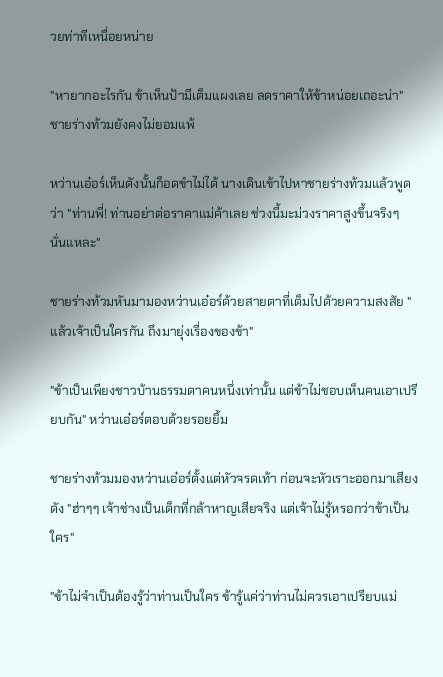วยท่าทีเหนื่อยหน่าย

"หายากอะไรกัน ข้าเห็นป้ามีเต็มแผงเลย ลดราคาให้ข้าหน่อยเถอะน่า" ชายร่างท้วมยังคงไม่ยอมแพ้

หว่านเอ๋อร์เห็นดังนั้นก็อดขำไม่ได้ นางเดินเข้าไปหาชายร่างท้วมแล้วพูดว่า "ท่านพี่! ท่านอย่าต่อราคาแม่ค้าเลย ช่วงนี้มะม่วงราคาสูงขึ้นจริงๆ นั่นแหละ"

ชายร่างท้วมหันมามองหว่านเอ๋อร์ด้วยสายตาที่เต็มไปด้วยความสงสัย "แล้วเจ้าเป็นใครกัน ถึงมายุ่งเรื่องของข้า"

"ข้าเป็นเพียงชาวบ้านธรรมดาคนหนึ่งเท่านั้น แต่ข้าไม่ชอบเห็นคนเอาเปรียบกัน" หว่านเอ๋อร์ตอบด้วยรอยยิ้ม

ชายร่างท้วมมองหว่านเอ๋อร์ตั้งแต่หัวจรดเท้า ก่อนจะหัวเราะออกมาเสียงดัง "ฮ่าๆๆ เจ้าช่างเป็นเด็กที่กล้าหาญเสียจริง แต่เจ้าไม่รู้หรอกว่าข้าเป็นใคร"

"ข้าไม่จำเป็นต้องรู้ว่าท่านเป็นใคร ข้ารู้แค่ว่าท่านไม่ควรเอาเปรียบแม่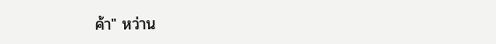ค้า" หว่าน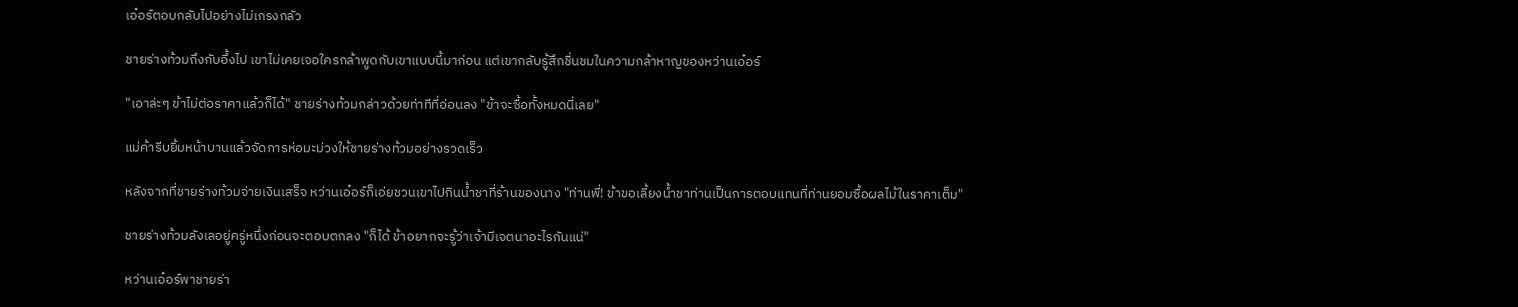เอ๋อร์ตอบกลับไปอย่างไม่เกรงกลัว

ชายร่างท้วมถึงกับอึ้งไป เขาไม่เคยเจอใครกล้าพูดกับเขาแบบนี้มาก่อน แต่เขากลับรู้สึกชื่นชมในความกล้าหาญของหว่านเอ๋อร์

"เอาล่ะๆ ข้าไม่ต่อราคาแล้วก็ได้" ชายร่างท้วมกล่าวด้วยท่าทีที่อ่อนลง "ข้าจะซื้อทั้งหมดนี่เลย"

แม่ค้ารีบยิ้มหน้าบานแล้วจัดการห่อมะม่วงให้ชายร่างท้วมอย่างรวดเร็ว

หลังจากที่ชายร่างท้วมจ่ายเงินเสร็จ หว่านเอ๋อร์ก็เอ่ยชวนเขาไปกินน้ำชาที่ร้านของนาง "ท่านพี่! ข้าขอเลี้ยงน้ำชาท่านเป็นการตอบแทนที่ท่านยอมซื้อผลไม้ในราคาเต็ม"

ชายร่างท้วมลังเลอยู่ครู่หนึ่งก่อนจะตอบตกลง "ก็ได้ ข้าอยากจะรู้ว่าเจ้ามีเจตนาอะไรกันแน่"

หว่านเอ๋อร์พาชายร่า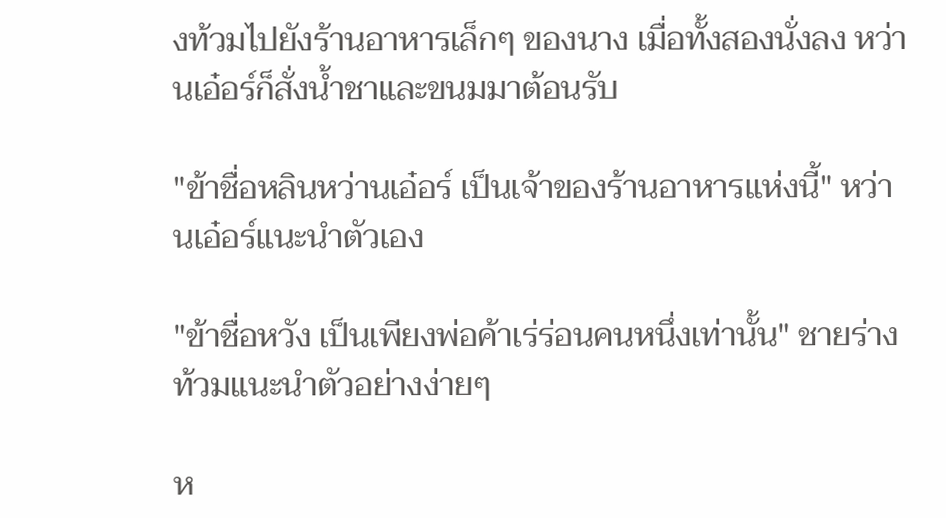งท้วมไปยังร้านอาหารเล็กๆ ของนาง เมื่อทั้งสองนั่งลง หว่านเอ๋อร์ก็สั่งน้ำชาและขนมมาต้อนรับ

"ข้าชื่อหลินหว่านเอ๋อร์ เป็นเจ้าของร้านอาหารแห่งนี้" หว่านเอ๋อร์แนะนำตัวเอง

"ข้าชื่อหวัง เป็นเพียงพ่อค้าเร่ร่อนคนหนึ่งเท่านั้น" ชายร่างท้วมแนะนำตัวอย่างง่ายๆ

ห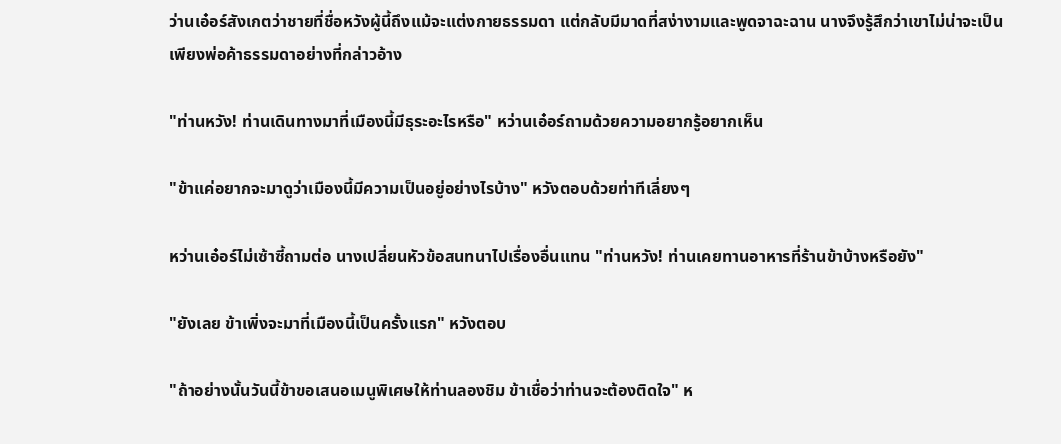ว่านเอ๋อร์สังเกตว่าชายที่ชื่อหวังผู้นี้ถึงแม้จะแต่งกายธรรมดา แต่กลับมีมาดที่สง่างามและพูดจาฉะฉาน นางจึงรู้สึกว่าเขาไม่น่าจะเป็นเพียงพ่อค้าธรรมดาอย่างที่กล่าวอ้าง

"ท่านหวัง! ท่านเดินทางมาที่เมืองนี้มีธุระอะไรหรือ" หว่านเอ๋อร์ถามด้วยความอยากรู้อยากเห็น

"ข้าแค่อยากจะมาดูว่าเมืองนี้มีความเป็นอยู่อย่างไรบ้าง" หวังตอบด้วยท่าทีเลี่ยงๆ

หว่านเอ๋อร์ไม่เซ้าซี้ถามต่อ นางเปลี่ยนหัวข้อสนทนาไปเรื่องอื่นแทน "ท่านหวัง! ท่านเคยทานอาหารที่ร้านข้าบ้างหรือยัง"

"ยังเลย ข้าเพิ่งจะมาที่เมืองนี้เป็นครั้งแรก" หวังตอบ

"ถ้าอย่างนั้นวันนี้ข้าขอเสนอเมนูพิเศษให้ท่านลองชิม ข้าเชื่อว่าท่านจะต้องติดใจ" ห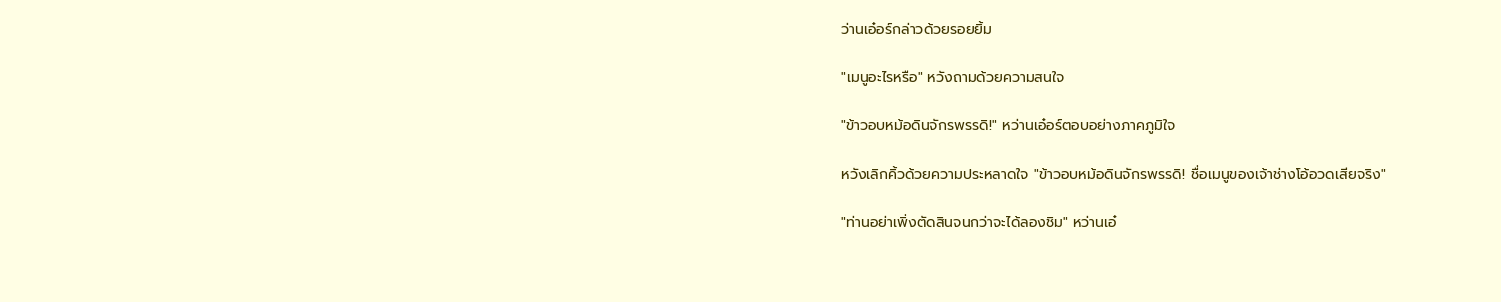ว่านเอ๋อร์กล่าวด้วยรอยยิ้ม

"เมนูอะไรหรือ" หวังถามด้วยความสนใจ

"ข้าวอบหม้อดินจักรพรรดิ!" หว่านเอ๋อร์ตอบอย่างภาคภูมิใจ

หวังเลิกคิ้วด้วยความประหลาดใจ "ข้าวอบหม้อดินจักรพรรดิ! ชื่อเมนูของเจ้าช่างโอ้อวดเสียจริง"

"ท่านอย่าเพิ่งตัดสินจนกว่าจะได้ลองชิม" หว่านเอ๋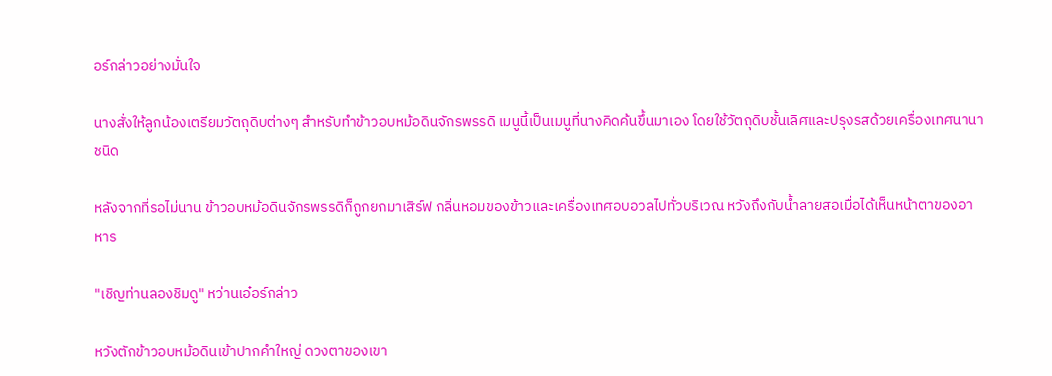อร์กล่าวอย่างมั่นใจ

นางสั่งให้ลูกน้องเตรียมวัตถุดิบต่างๆ สำหรับทำข้าวอบหม้อดินจักรพรรดิ เมนูนี้เป็นเมนูที่นางคิดค้นขึ้นมาเอง โดยใช้วัตถุดิบชั้นเลิศและปรุงรสด้วยเครื่องเทศนานาชนิด

หลังจากที่รอไม่นาน ข้าวอบหม้อดินจักรพรรดิก็ถูกยกมาเสิร์ฟ กลิ่นหอมของข้าวและเครื่องเทศอบอวลไปทั่วบริเวณ หวังถึงกับน้ำลายสอเมื่อได้เห็นหน้าตาของอาหาร

"เชิญท่านลองชิมดู" หว่านเอ๋อร์กล่าว

หวังตักข้าวอบหม้อดินเข้าปากคำใหญ่ ดวงตาของเขา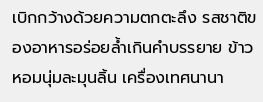เบิกกว้างด้วยความตกตะลึง รสชาติของอาหารอร่อยล้ำเกินคำบรรยาย ข้าวหอมนุ่มละมุนลิ้น เครื่องเทศนานา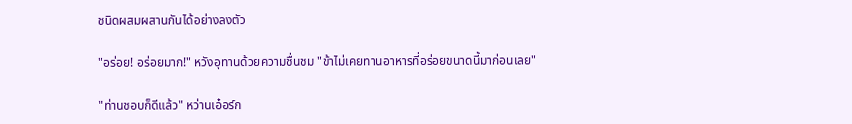ชนิดผสมผสานกันได้อย่างลงตัว

"อร่อย! อร่อยมาก!" หวังอุทานด้วยความชื่นชม "ข้าไม่เคยทานอาหารที่อร่อยขนาดนี้มาก่อนเลย"

"ท่านชอบก็ดีแล้ว" หว่านเอ๋อร์ก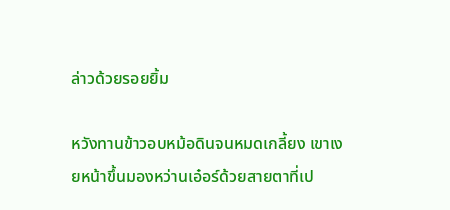ล่าวด้วยรอยยิ้ม

หวังทานข้าวอบหม้อดินจนหมดเกลี้ยง เขาเงยหน้าขึ้นมองหว่านเอ๋อร์ด้วยสายตาที่เป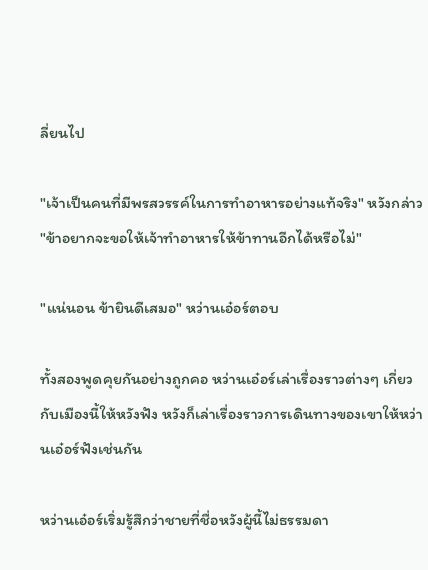ลี่ยนไป

"เจ้าเป็นคนที่มีพรสวรรค์ในการทำอาหารอย่างแท้จริง" หวังกล่าว "ข้าอยากจะขอให้เจ้าทำอาหารให้ข้าทานอีกได้หรือไม่"

"แน่นอน ข้ายินดีเสมอ" หว่านเอ๋อร์ตอบ

ทั้งสองพูดคุยกันอย่างถูกคอ หว่านเอ๋อร์เล่าเรื่องราวต่างๆ เกี่ยวกับเมืองนี้ให้หวังฟัง หวังก็เล่าเรื่องราวการเดินทางของเขาให้หว่านเอ๋อร์ฟังเช่นกัน

หว่านเอ๋อร์เริ่มรู้สึกว่าชายที่ชื่อหวังผู้นี้ไม่ธรรมดา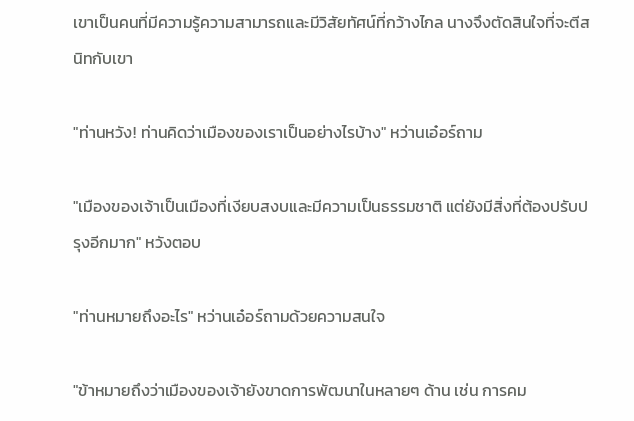เขาเป็นคนที่มีความรู้ความสามารถและมีวิสัยทัศน์ที่กว้างไกล นางจึงตัดสินใจที่จะตีสนิทกับเขา

"ท่านหวัง! ท่านคิดว่าเมืองของเราเป็นอย่างไรบ้าง" หว่านเอ๋อร์ถาม

"เมืองของเจ้าเป็นเมืองที่เงียบสงบและมีความเป็นธรรมชาติ แต่ยังมีสิ่งที่ต้องปรับปรุงอีกมาก" หวังตอบ

"ท่านหมายถึงอะไร" หว่านเอ๋อร์ถามด้วยความสนใจ

"ข้าหมายถึงว่าเมืองของเจ้ายังขาดการพัฒนาในหลายๆ ด้าน เช่น การคม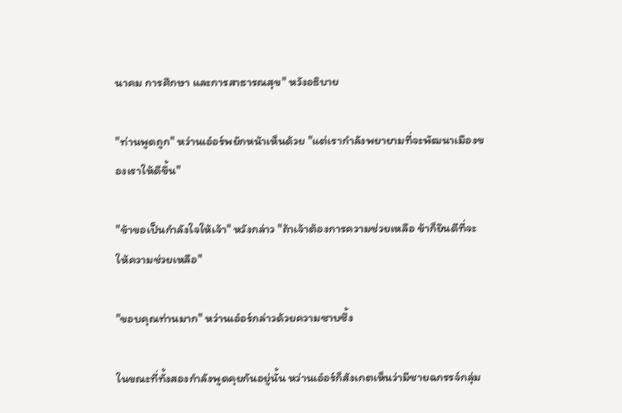นาคม การศึกษา และการสาธารณสุข" หวังอธิบาย

"ท่านพูดถูก" หว่านเอ๋อร์พยักหน้าเห็นด้วย "แต่เรากำลังพยายามที่จะพัฒนาเมืองของเราให้ดีขึ้น"

"ข้าขอเป็นกำลังใจให้เจ้า" หวังกล่าว "ถ้าเจ้าต้องการความช่วยเหลือ ข้าก็ยินดีที่จะให้ความช่วยเหลือ"

"ขอบคุณท่านมาก" หว่านเอ๋อร์กล่าวด้วยความซาบซึ้ง

ในขณะที่ทั้งสองกำลังพูดคุยกันอยู่นั้น หว่านเอ๋อร์ก็สังเกตเห็นว่ามีชายฉกรรจ์กลุ่ม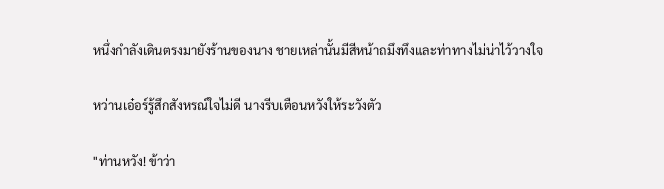หนึ่งกำลังเดินตรงมายังร้านของนาง ชายเหล่านั้นมีสีหน้าถมึงทึงและท่าทางไม่น่าไว้วางใจ

หว่านเอ๋อร์รู้สึกสังหรณ์ใจไม่ดี นางรีบเตือนหวังให้ระวังตัว

"ท่านหวัง! ข้าว่า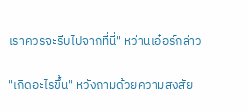เราควรจะรีบไปจากที่นี่" หว่านเอ๋อร์กล่าว

"เกิดอะไรขึ้น" หวังถามด้วยความสงสัย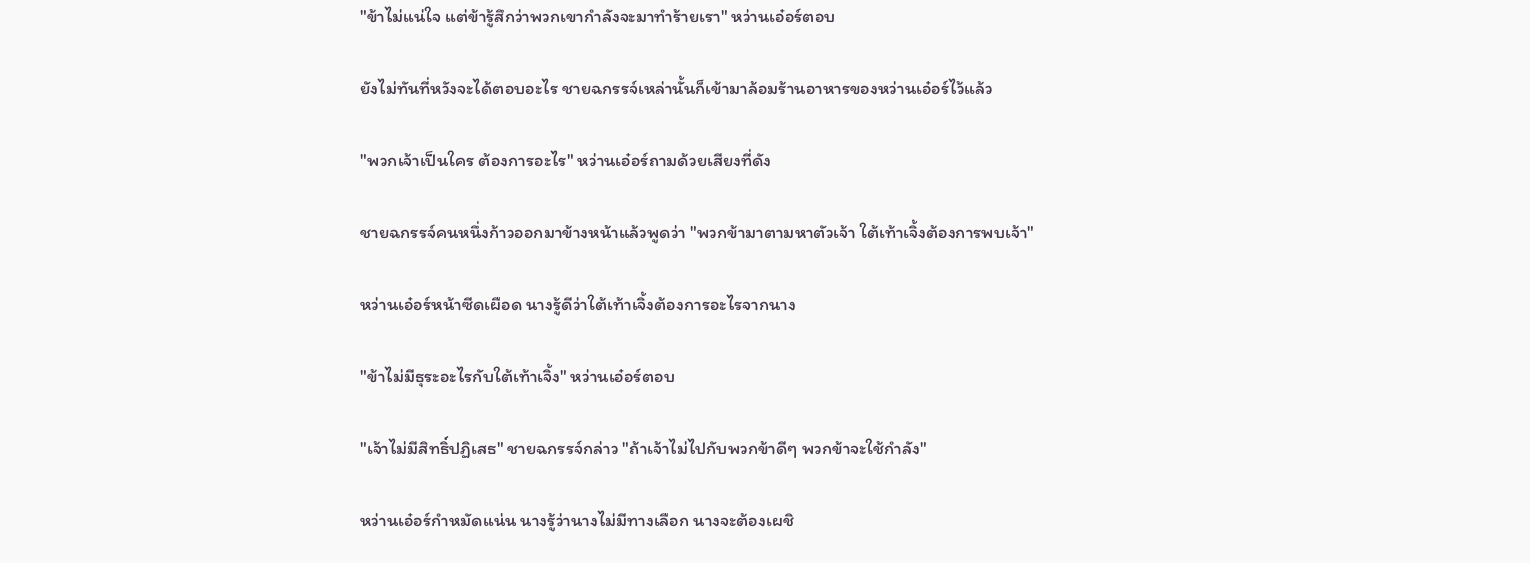"ข้าไม่แน่ใจ แต่ข้ารู้สึกว่าพวกเขากำลังจะมาทำร้ายเรา" หว่านเอ๋อร์ตอบ

ยังไม่ทันที่หวังจะได้ตอบอะไร ชายฉกรรจ์เหล่านั้นก็เข้ามาล้อมร้านอาหารของหว่านเอ๋อร์ไว้แล้ว

"พวกเจ้าเป็นใคร ต้องการอะไร" หว่านเอ๋อร์ถามด้วยเสียงที่ดัง

ชายฉกรรจ์คนหนึ่งก้าวออกมาข้างหน้าแล้วพูดว่า "พวกข้ามาตามหาตัวเจ้า ใต้เท้าเจิ้งต้องการพบเจ้า"

หว่านเอ๋อร์หน้าซีดเผือด นางรู้ดีว่าใต้เท้าเจิ้งต้องการอะไรจากนาง

"ข้าไม่มีธุระอะไรกับใต้เท้าเจิ้ง" หว่านเอ๋อร์ตอบ

"เจ้าไม่มีสิทธิ์ปฏิเสธ" ชายฉกรรจ์กล่าว "ถ้าเจ้าไม่ไปกับพวกข้าดีๆ พวกข้าจะใช้กำลัง"

หว่านเอ๋อร์กำหมัดแน่น นางรู้ว่านางไม่มีทางเลือก นางจะต้องเผชิ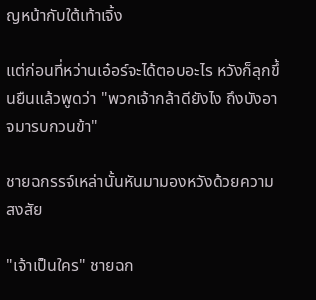ญหน้ากับใต้เท้าเจิ้ง

แต่ก่อนที่หว่านเอ๋อร์จะได้ตอบอะไร หวังก็ลุกขึ้นยืนแล้วพูดว่า "พวกเจ้ากล้าดียังไง ถึงบังอาจมารบกวนข้า"

ชายฉกรรจ์เหล่านั้นหันมามองหวังด้วยความสงสัย

"เจ้าเป็นใคร" ชายฉก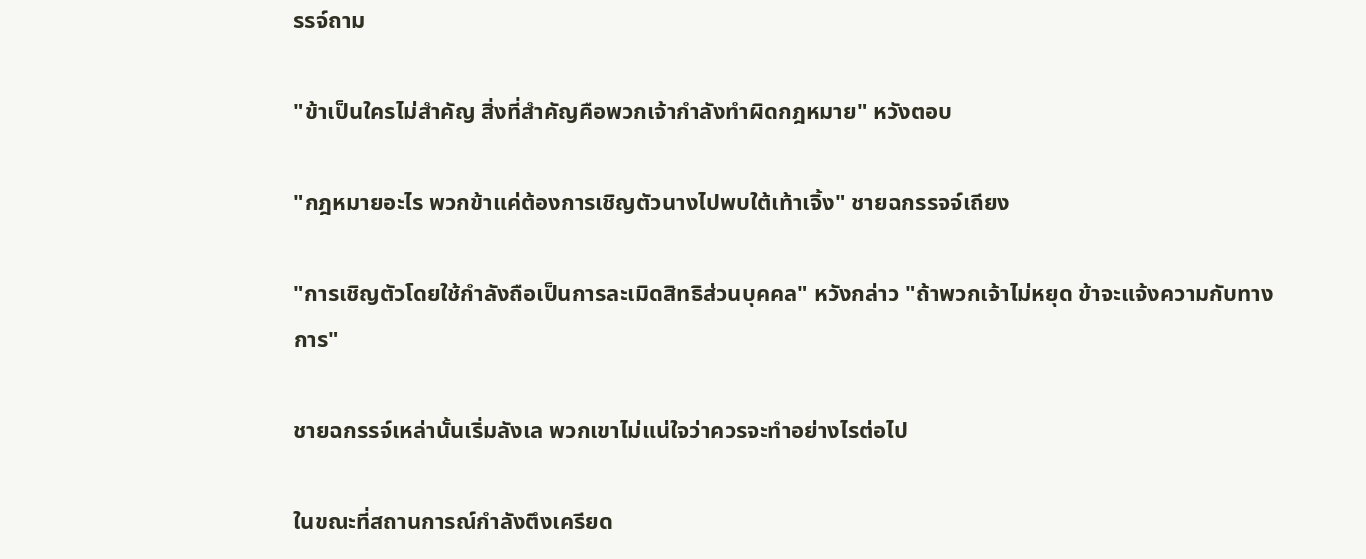รรจ์ถาม

"ข้าเป็นใครไม่สำคัญ สิ่งที่สำคัญคือพวกเจ้ากำลังทำผิดกฎหมาย" หวังตอบ

"กฎหมายอะไร พวกข้าแค่ต้องการเชิญตัวนางไปพบใต้เท้าเจิ้ง" ชายฉกรรจจ์เถียง

"การเชิญตัวโดยใช้กำลังถือเป็นการละเมิดสิทธิส่วนบุคคล" หวังกล่าว "ถ้าพวกเจ้าไม่หยุด ข้าจะแจ้งความกับทางการ"

ชายฉกรรจ์เหล่านั้นเริ่มลังเล พวกเขาไม่แน่ใจว่าควรจะทำอย่างไรต่อไป

ในขณะที่สถานการณ์กำลังตึงเครียด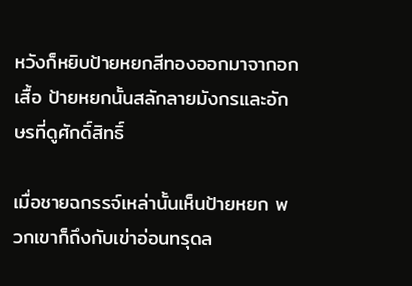หวังก็หยิบป้ายหยกสีทองออกมาจากอกเสื้อ ป้ายหยกนั้นสลักลายมังกรและอักษรที่ดูศักดิ์สิทธิ์

เมื่อชายฉกรรจ์เหล่านั้นเห็นป้ายหยก พวกเขาก็ถึงกับเข่าอ่อนทรุดล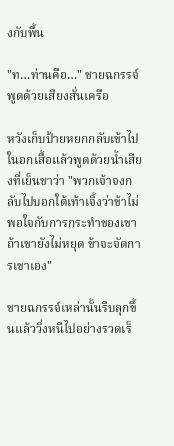งกับพื้น

"ท…ท่านคือ…" ชายฉกรรจ์พูดด้วยเสียงสั่นเครือ

หวังเก็บป้ายหยกกลับเข้าไปในอกเสื้อแล้วพูดด้วยน้ำเสียงที่เย็นชาว่า "พวกเจ้าจงกลับไปบอกใต้เท้าเจิ้งว่าข้าไม่พอใจกับการกระทำของเขา ถ้าเขายังไม่หยุด ข้าจะจัดการเขาเอง"

ชายฉกรรจ์เหล่านั้นรีบลุกขึ้นแล้ววิ่งหนีไปอย่างรวดเร็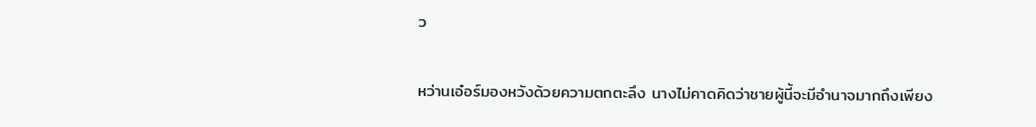ว

หว่านเอ๋อร์มองหวังด้วยความตกตะลึง นางไม่คาดคิดว่าชายผู้นี้จะมีอำนาจมากถึงเพียง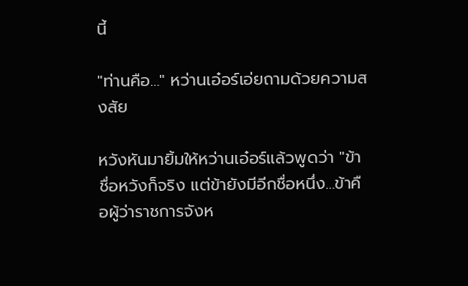นี้

"ท่านคือ…" หว่านเอ๋อร์เอ่ยถามด้วยความสงสัย

หวังหันมายิ้มให้หว่านเอ๋อร์แล้วพูดว่า "ข้าชื่อหวังก็จริง แต่ข้ายังมีอีกชื่อหนึ่ง…ข้าคือผู้ว่าราชการจังห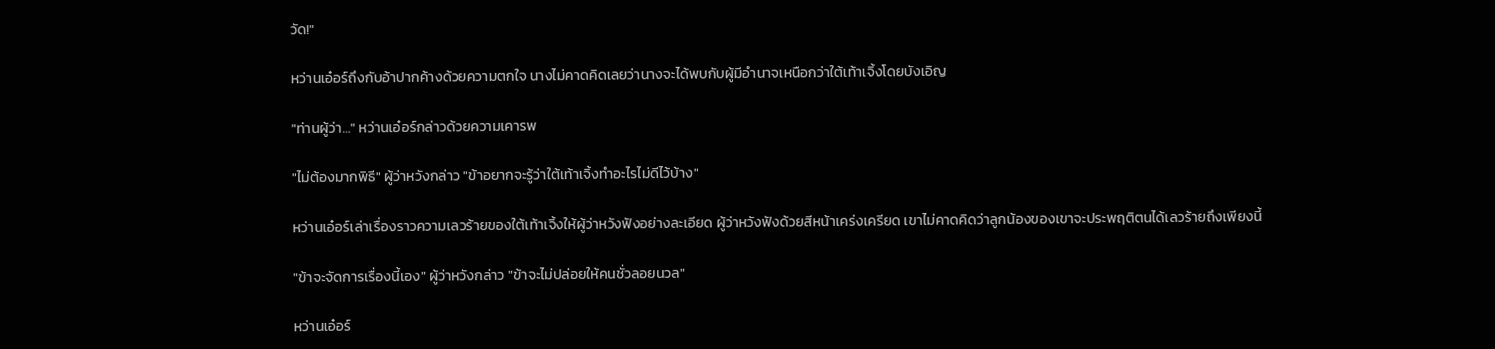วัด!"

หว่านเอ๋อร์ถึงกับอ้าปากค้างด้วยความตกใจ นางไม่คาดคิดเลยว่านางจะได้พบกับผู้มีอำนาจเหนือกว่าใต้เท้าเจิ้งโดยบังเอิญ

"ท่านผู้ว่า…" หว่านเอ๋อร์กล่าวด้วยความเคารพ

"ไม่ต้องมากพิธี" ผู้ว่าหวังกล่าว "ข้าอยากจะรู้ว่าใต้เท้าเจิ้งทำอะไรไม่ดีไว้บ้าง"

หว่านเอ๋อร์เล่าเรื่องราวความเลวร้ายของใต้เท้าเจิ้งให้ผู้ว่าหวังฟังอย่างละเอียด ผู้ว่าหวังฟังด้วยสีหน้าเคร่งเครียด เขาไม่คาดคิดว่าลูกน้องของเขาจะประพฤติตนได้เลวร้ายถึงเพียงนี้

"ข้าจะจัดการเรื่องนี้เอง" ผู้ว่าหวังกล่าว "ข้าจะไม่ปล่อยให้คนชั่วลอยนวล"

หว่านเอ๋อร์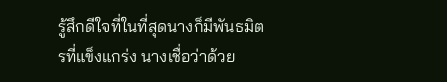รู้สึกดีใจที่ในที่สุดนางก็มีพันธมิตรที่แข็งแกร่ง นางเชื่อว่าด้วย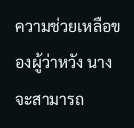ความช่วยเหลือของผู้ว่าหวัง นางจะสามารถ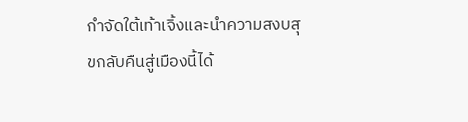กำจัดใต้เท้าเจิ้งและนำความสงบสุขกลับคืนสู่เมืองนี้ได้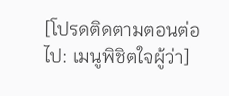[โปรดติดตามตอนต่อไป: เมนูพิชิตใจผู้ว่า]